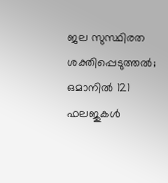ജല സുസ്ഥിരത ശക്തിപ്പെടുത്തൽ; ഒമാനിൽ 121 ഫലജുകൾ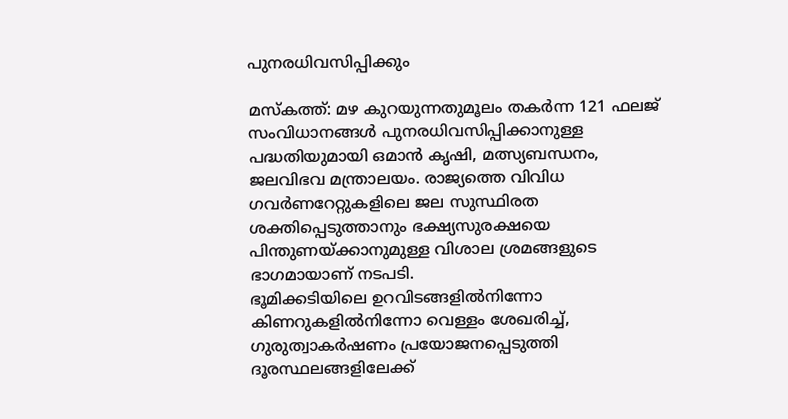പുനരധിവസിപ്പിക്കും

മസ്കത്ത്: മഴ കുറയുന്നതുമൂലം തകർന്ന 121 ഫലജ് സംവിധാനങ്ങൾ പുനരധിവസിപ്പിക്കാനുള്ള പദ്ധതിയുമായി ഒമാൻ കൃഷി, മത്സ്യബന്ധനം, ജലവിഭവ മന്ത്രാലയം. രാജ്യത്തെ വിവിധ ഗവർണറേറ്റുകളിലെ ജല സുസ്ഥിരത ശക്തിപ്പെടുത്താനും ഭക്ഷ്യസുരക്ഷയെ പിന്തുണയ്ക്കാനുമുള്ള വിശാല ശ്രമങ്ങളുടെ ഭാഗമായാണ് നടപടി.
ഭൂമിക്കടിയിലെ ഉറവിടങ്ങളിൽനിന്നോ കിണറുകളിൽനിന്നോ വെള്ളം ശേഖരിച്ച്, ഗുരുത്വാകർഷണം പ്രയോജനപ്പെടുത്തി ദൂരസ്ഥലങ്ങളിലേക്ക്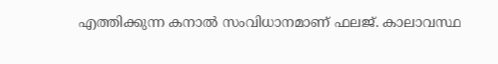എത്തിക്കുന്ന കനാൽ സംവിധാനമാണ് ഫലജ്. കാലാവസ്ഥ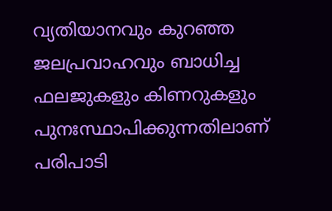വ്യതിയാനവും കുറഞ്ഞ ജലപ്രവാഹവും ബാധിച്ച ഫലജുകളും കിണറുകളും പുനഃസ്ഥാപിക്കുന്നതിലാണ് പരിപാടി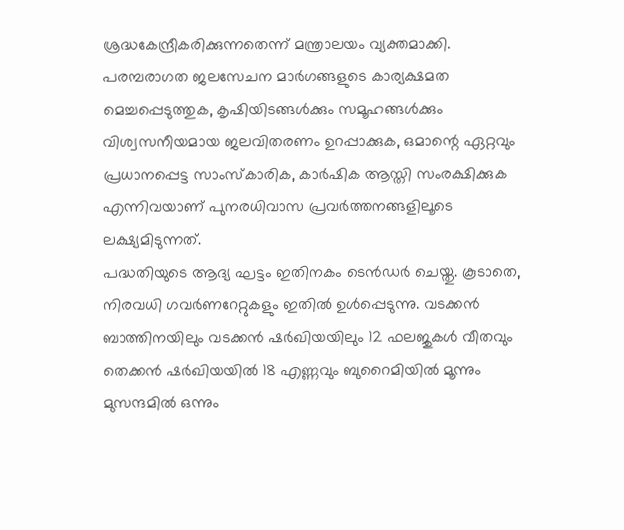ശ്രദ്ധകേന്ദ്രീകരിക്കുന്നതെന്ന് മന്ത്രാലയം വ്യക്തമാക്കി. പരമ്പരാഗത ജലസേചന മാർഗങ്ങളുടെ കാര്യക്ഷമത മെച്ചപ്പെടുത്തുക, കൃഷിയിടങ്ങൾക്കും സമൂഹങ്ങൾക്കും വിശ്വസനീയമായ ജലവിതരണം ഉറപ്പാക്കുക, ഒമാന്റെ ഏറ്റവും പ്രധാനപ്പെട്ട സാംസ്കാരിക, കാർഷിക ആസ്തി സംരക്ഷിക്കുക എന്നിവയാണ് പുനരധിവാസ പ്രവർത്തനങ്ങളിലൂടെ ലക്ഷ്യമിടുന്നത്.
പദ്ധതിയുടെ ആദ്യ ഘട്ടം ഇതിനകം ടെൻഡർ ചെയ്തു. കൂടാതെ, നിരവധി ഗവർണറേറ്റുകളും ഇതിൽ ഉൾപ്പെടുന്നു. വടക്കൻ ബാത്തിനയിലും വടക്കൻ ഷർഖിയയിലും 12 ഫലജുകൾ വീതവും തെക്കൻ ഷർഖിയയിൽ 18 എണ്ണവും ബുറൈമിയിൽ മൂന്നും മുസന്ദമിൽ ഒന്നും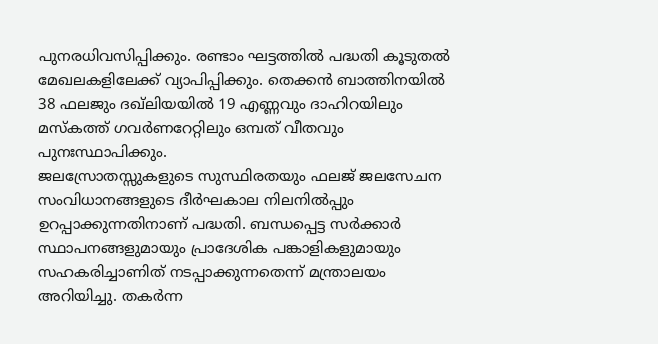പുനരധിവസിപ്പിക്കും. രണ്ടാം ഘട്ടത്തിൽ പദ്ധതി കൂടുതൽ മേഖലകളിലേക്ക് വ്യാപിപ്പിക്കും. തെക്കൻ ബാത്തിനയിൽ 38 ഫലജും ദഖ്ലിയയിൽ 19 എണ്ണവും ദാഹിറയിലും മസ്കത്ത് ഗവർണറേറ്റിലും ഒമ്പത് വീതവും പുനഃസ്ഥാപിക്കും.
ജലസ്രോതസ്സുകളുടെ സുസ്ഥിരതയും ഫലജ് ജലസേചന സംവിധാനങ്ങളുടെ ദീർഘകാല നിലനിൽപ്പും ഉറപ്പാക്കുന്നതിനാണ് പദ്ധതി. ബന്ധപ്പെട്ട സർക്കാർ സ്ഥാപനങ്ങളുമായും പ്രാദേശിക പങ്കാളികളുമായും സഹകരിച്ചാണിത് നടപ്പാക്കുന്നതെന്ന് മന്ത്രാലയം അറിയിച്ചു. തകർന്ന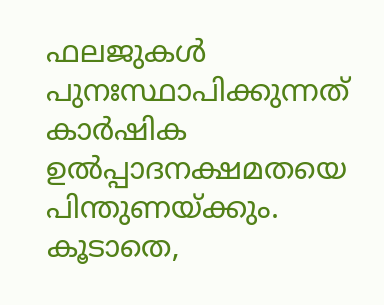ഫലജുകൾ പുനഃസ്ഥാപിക്കുന്നത് കാർഷിക ഉൽപ്പാദനക്ഷമതയെ പിന്തുണയ്ക്കും. കൂടാതെ,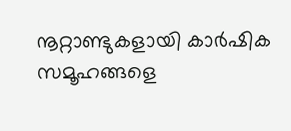നൂറ്റാണ്ടുകളായി കാർഷിക സമൂഹങ്ങളെ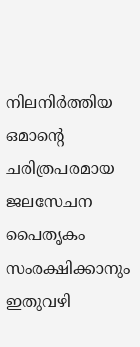നിലനിർത്തിയ ഒമാന്റെ ചരിത്രപരമായ ജലസേചന പൈതൃകം സംരക്ഷിക്കാനും ഇതുവഴി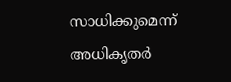സാധിക്കുമെന്ന് അധികൃതർ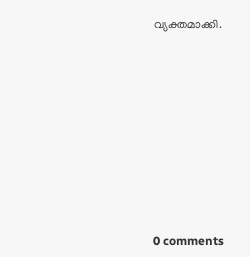വ്യക്തമാക്കി.










0 comments